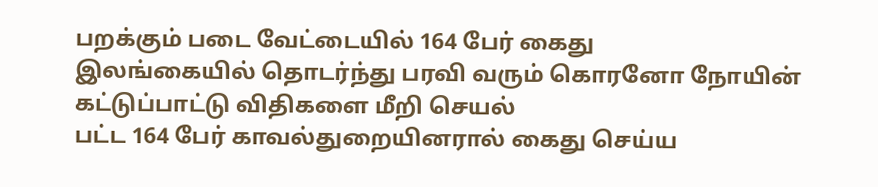பறக்கும் படை வேட்டையில் 164 பேர் கைது
இலங்கையில் தொடர்ந்து பரவி வரும் கொரனோ நோயின் கட்டுப்பாட்டு விதிகளை மீறி செயல்
பட்ட 164 பேர் காவல்துறையினரால் கைது செய்ய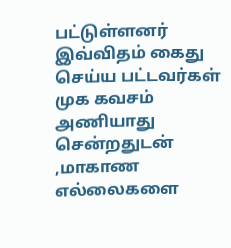பட்டுள்ளனர்
இவ்விதம் கைது செய்ய பட்டவர்கள் முக கவசம் அணியாது சென்றதுடன் ,மாகாண எல்லைகளை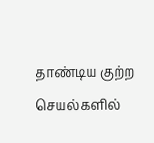தாண்டிய குற்ற செயல்களில்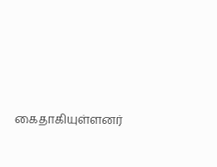கைதாகியுள்ளனர்